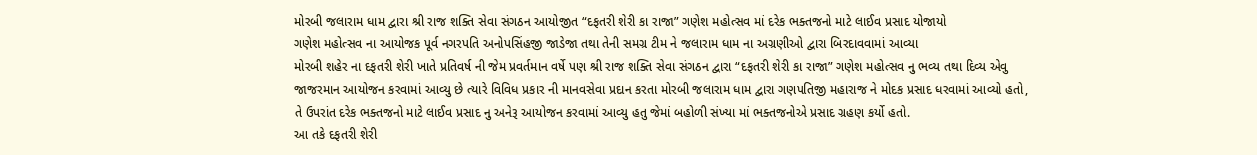મોરબી જલારામ ધામ દ્વારા શ્રી રાજ શક્તિ સેવા સંગઠન આયોજીત “દફતરી શેરી કા રાજા” ગણેશ મહોત્સવ માં દરેક ભક્તજનો માટે લાઈવ પ્રસાદ યોજાયો
ગણેશ મહોત્સવ ના આયોજક પૂર્વ નગરપતિ અનોપસિંહજી જાડેજા તથા તેની સમગ્ર ટીમ ને જલારામ ધામ ના અગ્રણીઓ દ્વારા બિરદાવવામાં આવ્યા
મોરબી શહેર ના દફતરી શેરી ખાતે પ્રતિવર્ષ ની જેમ પ્રવર્તમાન વર્ષે પણ શ્રી રાજ શક્તિ સેવા સંગઠન દ્વારા “દફતરી શેરી કા રાજા” ગણેશ મહોત્સવ નુ ભવ્ય તથા દિવ્ય એવુ જાજરમાન આયોજન કરવામાં આવ્યુ છે ત્યારે વિવિધ પ્રકાર ની માનવસેવા પ્રદાન કરતા મોરબી જલારામ ધામ દ્વારા ગણપતિજી મહારાજ ને મોદક પ્રસાદ ધરવામાં આવ્યો હતો, તે ઉપરાંત દરેક ભક્તજનો માટે લાઈવ પ્રસાદ નુ અનેરૂ આયોજન કરવામાં આવ્યુ હતુ જેમાં બહોળી સંખ્યા માં ભક્તજનોએ પ્રસાદ ગ્રહણ કર્યો હતો.
આ તકે દફતરી શેરી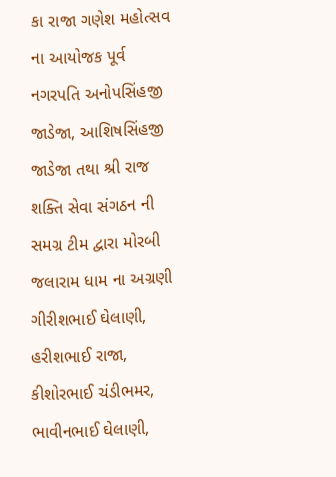કા રાજા ગણેશ મહોત્સવ ના આયોજક પૂર્વ નગરપતિ અનોપસિંહજી જાડેજા, આશિષસિંહજી જાડેજા તથા શ્રી રાજ શક્તિ સેવા સંગઠન ની સમગ્ર ટીમ દ્વારા મોરબી જલારામ ધામ ના અગ્રણી ગીરીશભાઈ ઘેલાણી, હરીશભાઈ રાજા, કીશોરભાઈ ચંડીભમર, ભાવીનભાઈ ઘેલાણી,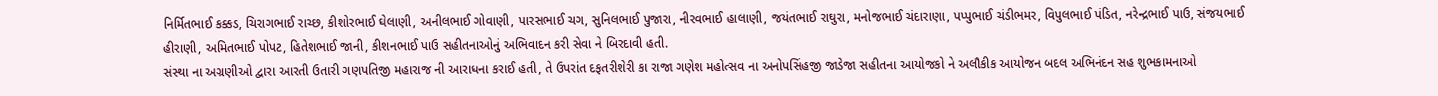નિર્મિતભાઈ કક્કડ, ચિરાગભાઈ રાચ્છ, કીશોરભાઈ ઘેલાણી, અનીલભાઈ ગોવાણી, પારસભાઈ ચગ, સુનિલભાઈ પુજારા, નીરવભાઈ હાલાણી, જયંતભાઈ રાઘુરા, મનોજભાઈ ચંદારાણા, પપ્પુભાઈ ચંડીભમર, વિપુલભાઈ પંડિત, નરેન્દ્રભાઈ પાઉ, સંજયભાઈ હીરાણી, અમિતભાઈ પોપટ, હિતેશભાઈ જાની, કીશનભાઈ પાઉ સહીતનાઓનું અભિવાદન કરી સેવા ને બિરદાવી હતી.
સંસ્થા ના અગ્રણીઓ દ્વારા આરતી ઉતારી ગણપતિજી મહારાજ ની આરાધના કરાઈ હતી, તે ઉપરાંત દફતરીશેરી કા રાજા ગણેશ મહોત્સવ ના અનોપસિંહજી જાડેજા સહીતના આયોજકો ને અલૌકીક આયોજન બદલ અભિનંદન સહ શુભકામનાઓ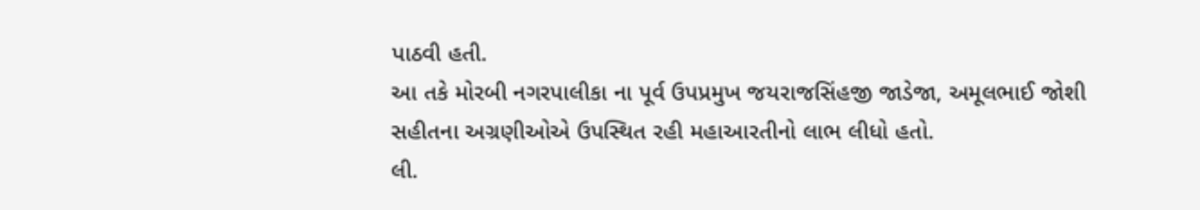પાઠવી હતી.
આ તકે મોરબી નગરપાલીકા ના પૂર્વ ઉપપ્રમુખ જયરાજસિંહજી જાડેજા, અમૂલભાઈ જોશી સહીતના અગ્રણીઓએ ઉપસ્થિત રહી મહાઆરતીનો લાભ લીધો હતો.
લી.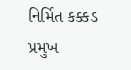નિર્મિત કક્કડ
પ્રમુખ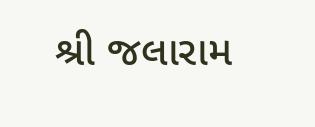શ્રી જલારામ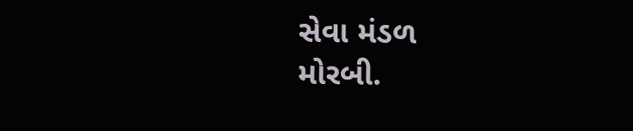સેવા મંડળ
મોરબી.